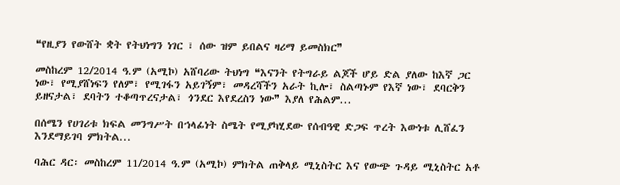❝የዚያን የውሸት ቋት የትህነግን ነገር ፣ ሰው ዝም ይበልና ዛሪማ ይመስክር❞

መስከረም 12/2014 ዓ.ም (አሚኮ) አሸባሪው ትህነግ ❝እናንት የትግራይ ልጆች ሆይ ድል ያለው ከእኛ ጋር ነው፣ የሚያሸነፍን የለም፣ የሚገፋን አይገኝም፣ መዳረሻችን አራት ኪሎ፣ ስልጣኑም የእኛ ነው፣ ደባርቅን ይዘናታል፣ ደባትን ተቆጣጥረናታል፣ ጎንደር እየደረስን ነው❞ እያለ የሕልም...

በሰሜን የሀገሪቱ ክፍል መንግሥት በኀላፊነት ስሜት የሚያካሂደው የሰብዓዊ ድጋፍ ጥረት እውነቱ ሊሸፈን እንደማይገባ ምክትል...

ባሕር ዳር፡ መስከረም 11/2014 ዓ.ም (አሚኮ) ምክትል ጠቅላይ ሚኒስትር እና የውጭ ጉዳይ ሚኒስትር አቶ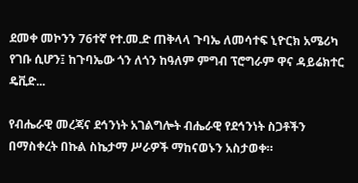ደመቀ መኮንን 76ተኛ የተ.መ.ድ ጠቅላላ ጉባኤ ለመሳተፍ ኒዮርክ አሜሪካ የገቡ ሲሆን፤ ከጉባኤው ጎን ለጎን ከዓለም ምግብ ፕሮግራም ዋና ዳይሬክተር ዴቪድ...

የብሔራዊ መረጃና ደኅንነት አገልግሎት ብሔራዊ የደኅንነት ስጋቶችን በማስቀረት በኩል ስኬታማ ሥራዎች ማከናወኑን አስታወቀ።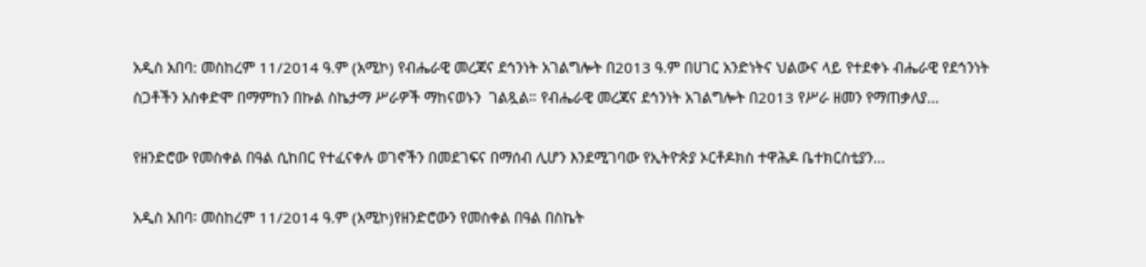አዲስ አበባ: መስከረም 11/2014 ዓ.ም (አሚኮ) የብሔራዊ መረጃና ደኅንነት አገልግሎት በ2013 ዓ.ም በሀገር አንድነትና ህልውና ላይ የተደቀኑ ብሔራዊ የደኅንነት ስጋቶችን አስቀድሞ በማምከን በኩል ስኬታማ ሥራዎች ማከናወኑን  ገልጿል። የብሔራዊ መረጃና ደኅንነት አገልግሎት በ2013 የሥራ ዘመን የማጠቃለያ...

የዘንድሮው የመስቀል በዓል ሲከበር የተፈናቀሉ ወገኖችን በመደገፍና በማሰብ ሊሆን እንደሚገባው የኢትዮጵያ ኦርቶዶክስ ተዋሕዶ ቤተክርስቲያን...

አዲስ አበባ፡ መስከረም 11/2014 ዓ.ም (አሚኮ)የዘንድሮውን የመስቀል በዓል በስኬት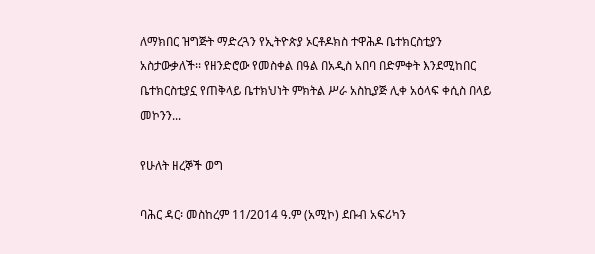ለማክበር ዝግጅት ማድረጓን የኢትዮጵያ ኦርቶዶክስ ተዋሕዶ ቤተክርስቲያን አስታውቃለች፡፡ የዘንድሮው የመስቀል በዓል በአዲስ አበባ በድምቀት እንደሚከበር ቤተክርስቲያኗ የጠቅላይ ቤተክህነት ምክትል ሥራ አስኪያጅ ሊቀ አዕላፍ ቀሲስ በላይ መኮንን...

የሁለት ዘረኞች ወግ

ባሕር ዳር፡ መስከረም 11/2014 ዓ.ም (አሚኮ) ደቡብ አፍሪካን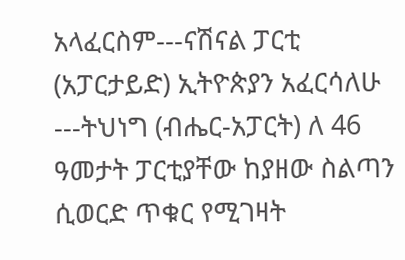አላፈርስም---ናሽናል ፓርቲ (አፓርታይድ) ኢትዮጵያን አፈርሳለሁ ---ትህነግ (ብሔር-አፓርት) ለ 46 ዓመታት ፓርቲያቸው ከያዘው ስልጣን ሲወርድ ጥቁር የሚገዛት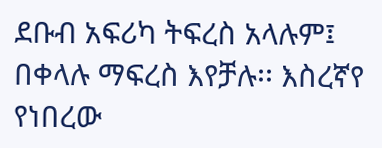ደቡብ አፍሪካ ትፍረስ አላሉም፤ በቀላሉ ማፍረስ እየቻሉ፡፡ እስረኛየ የነበረው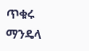ጥቁሩ ማንዴላ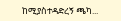ከሚያስተዳድረኝ ጫካ...